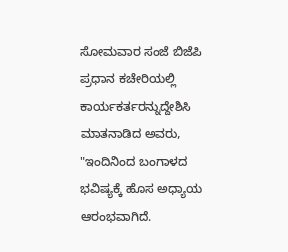ಸೋಮವಾರ ಸಂಜೆ ಬಿಜೆಪಿ ಪ್ರಧಾನ ಕಚೇರಿಯಲ್ಲಿ ಕಾರ್ಯಕರ್ತರನ್ನುದ್ದೇಶಿಸಿ ಮಾತನಾಡಿದ ಅವರು, "ಇಂದಿನಿಂದ ಬಂಗಾಳದ ಭವಿಷ್ಯಕ್ಕೆ ಹೊಸ ಅಧ್ಯಾಯ ಆರಂಭವಾಗಿದೆ.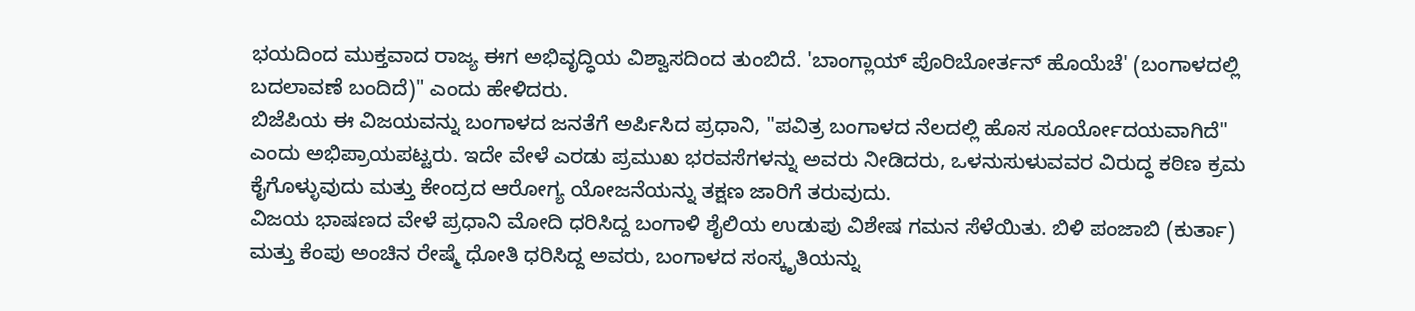ಭಯದಿಂದ ಮುಕ್ತವಾದ ರಾಜ್ಯ ಈಗ ಅಭಿವೃದ್ಧಿಯ ವಿಶ್ವಾಸದಿಂದ ತುಂಬಿದೆ. 'ಬಾಂಗ್ಲಾಯ್ ಪೊರಿಬೋರ್ತನ್ ಹೊಯೆಚೆ' (ಬಂಗಾಳದಲ್ಲಿ ಬದಲಾವಣೆ ಬಂದಿದೆ)" ಎಂದು ಹೇಳಿದರು.
ಬಿಜೆಪಿಯ ಈ ವಿಜಯವನ್ನು ಬಂಗಾಳದ ಜನತೆಗೆ ಅರ್ಪಿಸಿದ ಪ್ರಧಾನಿ, "ಪವಿತ್ರ ಬಂಗಾಳದ ನೆಲದಲ್ಲಿ ಹೊಸ ಸೂರ್ಯೋದಯವಾಗಿದೆ" ಎಂದು ಅಭಿಪ್ರಾಯಪಟ್ಟರು. ಇದೇ ವೇಳೆ ಎರಡು ಪ್ರಮುಖ ಭರವಸೆಗಳನ್ನು ಅವರು ನೀಡಿದರು, ಒಳನುಸುಳುವವರ ವಿರುದ್ಧ ಕಠಿಣ ಕ್ರಮ ಕೈಗೊಳ್ಳುವುದು ಮತ್ತು ಕೇಂದ್ರದ ಆರೋಗ್ಯ ಯೋಜನೆಯನ್ನು ತಕ್ಷಣ ಜಾರಿಗೆ ತರುವುದು.
ವಿಜಯ ಭಾಷಣದ ವೇಳೆ ಪ್ರಧಾನಿ ಮೋದಿ ಧರಿಸಿದ್ದ ಬಂಗಾಳಿ ಶೈಲಿಯ ಉಡುಪು ವಿಶೇಷ ಗಮನ ಸೆಳೆಯಿತು. ಬಿಳಿ ಪಂಜಾಬಿ (ಕುರ್ತಾ) ಮತ್ತು ಕೆಂಪು ಅಂಚಿನ ರೇಷ್ಮೆ ಧೋತಿ ಧರಿಸಿದ್ದ ಅವರು, ಬಂಗಾಳದ ಸಂಸ್ಕೃತಿಯನ್ನು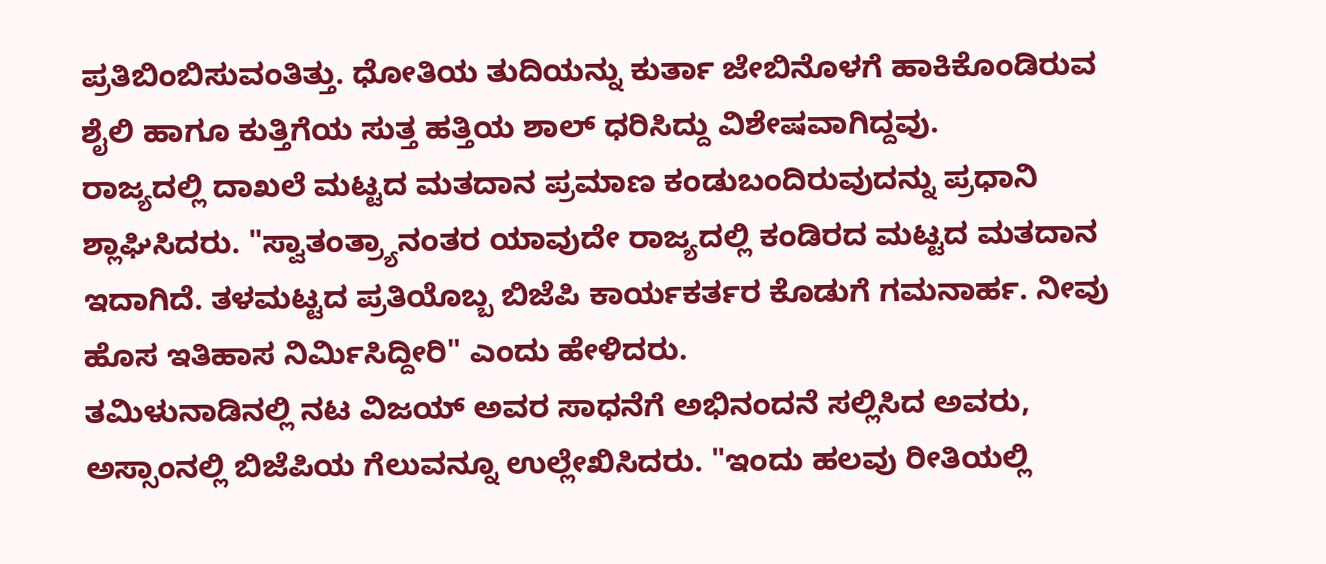ಪ್ರತಿಬಿಂಬಿಸುವಂತಿತ್ತು. ಧೋತಿಯ ತುದಿಯನ್ನು ಕುರ್ತಾ ಜೇಬಿನೊಳಗೆ ಹಾಕಿಕೊಂಡಿರುವ ಶೈಲಿ ಹಾಗೂ ಕುತ್ತಿಗೆಯ ಸುತ್ತ ಹತ್ತಿಯ ಶಾಲ್ ಧರಿಸಿದ್ದು ವಿಶೇಷವಾಗಿದ್ದವು.
ರಾಜ್ಯದಲ್ಲಿ ದಾಖಲೆ ಮಟ್ಟದ ಮತದಾನ ಪ್ರಮಾಣ ಕಂಡುಬಂದಿರುವುದನ್ನು ಪ್ರಧಾನಿ ಶ್ಲಾಘಿಸಿದರು. "ಸ್ವಾತಂತ್ರ್ಯಾನಂತರ ಯಾವುದೇ ರಾಜ್ಯದಲ್ಲಿ ಕಂಡಿರದ ಮಟ್ಟದ ಮತದಾನ ಇದಾಗಿದೆ. ತಳಮಟ್ಟದ ಪ್ರತಿಯೊಬ್ಬ ಬಿಜೆಪಿ ಕಾರ್ಯಕರ್ತರ ಕೊಡುಗೆ ಗಮನಾರ್ಹ. ನೀವು ಹೊಸ ಇತಿಹಾಸ ನಿರ್ಮಿಸಿದ್ದೀರಿ" ಎಂದು ಹೇಳಿದರು.
ತಮಿಳುನಾಡಿನಲ್ಲಿ ನಟ ವಿಜಯ್ ಅವರ ಸಾಧನೆಗೆ ಅಭಿನಂದನೆ ಸಲ್ಲಿಸಿದ ಅವರು, ಅಸ್ಸಾಂನಲ್ಲಿ ಬಿಜೆಪಿಯ ಗೆಲುವನ್ನೂ ಉಲ್ಲೇಖಿಸಿದರು. "ಇಂದು ಹಲವು ರೀತಿಯಲ್ಲಿ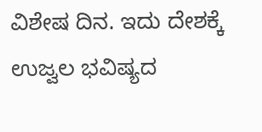ವಿಶೇಷ ದಿನ. ಇದು ದೇಶಕ್ಕೆ ಉಜ್ವಲ ಭವಿಷ್ಯದ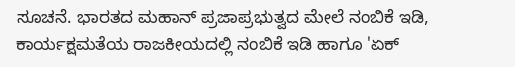ಸೂಚನೆ. ಭಾರತದ ಮಹಾನ್ ಪ್ರಜಾಪ್ರಭುತ್ವದ ಮೇಲೆ ನಂಬಿಕೆ ಇಡಿ, ಕಾರ್ಯಕ್ಷಮತೆಯ ರಾಜಕೀಯದಲ್ಲಿ ನಂಬಿಕೆ ಇಡಿ ಹಾಗೂ 'ಏಕ್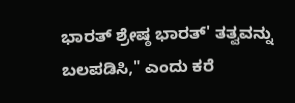ಭಾರತ್ ಶ್ರೇಷ್ಠ ಭಾರತ್' ತತ್ವವನ್ನು ಬಲಪಡಿಸಿ," ಎಂದು ಕರೆ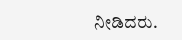ನೀಡಿದರು.